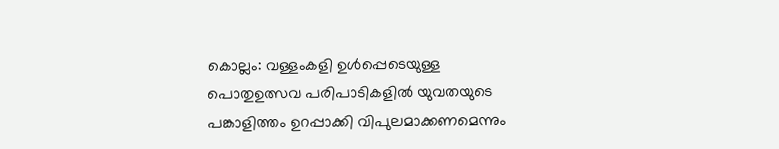കൊല്ലം: വള്ളംകളി ഉൾപ്പെടെയുള്ള പൊതുഉത്സവ പരിപാടികളിൽ യുവതയുടെ പങ്കാളിത്തം ഉറപ്പാക്കി വിപുലമാക്കണമെന്നും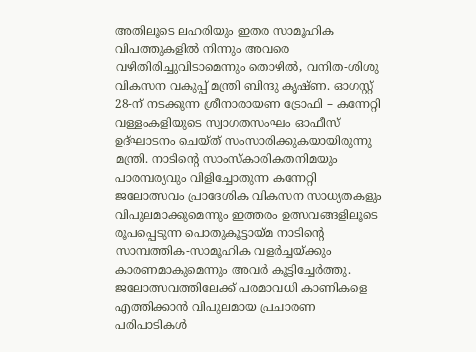അതിലൂടെ ലഹരിയും ഇതര സാമൂഹിക വിപത്തുകളിൽ നിന്നും അവരെ വഴിതിരിച്ചുവിടാമെന്നും തൊഴിൽ, വനിത-ശിശു വികസന വകുപ്പ് മന്ത്രി ബിന്ദു കൃഷ്ണ. ഓഗസ്റ്റ് 28-ന് നടക്കുന്ന ശ്രീനാരായണ ട്രോഫി – കന്നേറ്റി വള്ളംകളിയുടെ സ്വാഗതസംഘം ഓഫീസ് ഉദ്ഘാടനം ചെയ്ത് സംസാരിക്കുകയായിരുന്നു മന്ത്രി. നാടിന്റെ സാംസ്കാരികതനിമയും പാരമ്പര്യവും വിളിച്ചോതുന്ന കന്നേറ്റി ജലോത്സവം പ്രാദേശിക വികസന സാധ്യതകളും വിപുലമാക്കുമെന്നും ഇത്തരം ഉത്സവങ്ങളിലൂടെ രൂപപ്പെടുന്ന പൊതുകൂട്ടായ്മ നാടിന്റെ സാമ്പത്തിക-സാമൂഹിക വളർച്ചയ്ക്കും കാരണമാകുമെന്നും അവർ കൂട്ടിച്ചേർത്തു. ജലോത്സവത്തിലേക്ക് പരമാവധി കാണികളെ എത്തിക്കാൻ വിപുലമായ പ്രചാരണ പരിപാടികൾ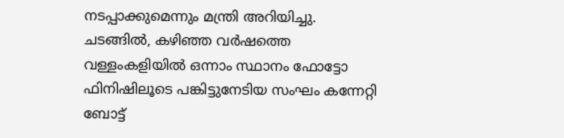നടപ്പാക്കുമെന്നും മന്ത്രി അറിയിച്ചു.
ചടങ്ങിൽ, കഴിഞ്ഞ വർഷത്തെ വള്ളംകളിയിൽ ഒന്നാം സ്ഥാനം ഫോട്ടോ ഫിനിഷിലൂടെ പങ്കിട്ടുനേടിയ സംഘം കന്നേറ്റി ബോട്ട്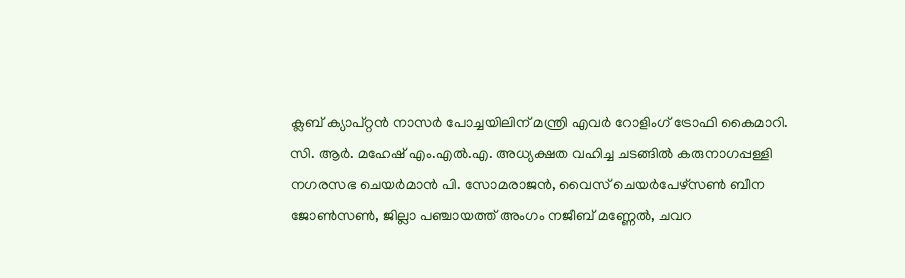ക്ലബ് ക്യാപ്റ്റൻ നാസർ പോച്ചയിലിന് മന്ത്രി എവർ റോളിംഗ് ട്രോഫി കൈമാറി. സി. ആർ. മഹേഷ് എം.എൽ.എ. അധ്യക്ഷത വഹിച്ച ചടങ്ങിൽ കരുനാഗപ്പള്ളി നഗരസഭ ചെയർമാൻ പി. സോമരാജൻ, വൈസ് ചെയർപേഴ്സൺ ബീന ജോൺസൺ, ജില്ലാ പഞ്ചായത്ത് അംഗം നജീബ് മണ്ണേൽ, ചവറ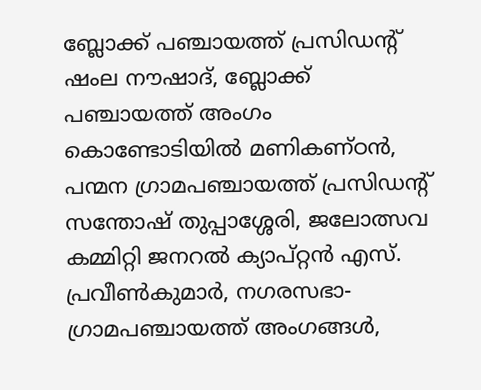ബ്ലോക്ക് പഞ്ചായത്ത് പ്രസിഡന്റ് ഷംല നൗഷാദ്, ബ്ലോക്ക് പഞ്ചായത്ത് അംഗം കൊണ്ടോടിയിൽ മണികണ്ഠൻ, പന്മന ഗ്രാമപഞ്ചായത്ത് പ്രസിഡന്റ് സന്തോഷ് തുപ്പാശ്ശേരി, ജലോത്സവ കമ്മിറ്റി ജനറൽ ക്യാപ്റ്റൻ എസ്. പ്രവീൺകുമാർ, നഗരസഭാ- ഗ്രാമപഞ്ചായത്ത് അംഗങ്ങൾ,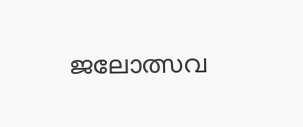ജലോത്സവ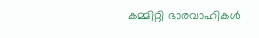കമ്മിറ്റി ഭാരവാഹികൾ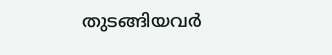തുടങ്ങിയവർ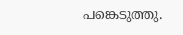പങ്കെടുത്തു.